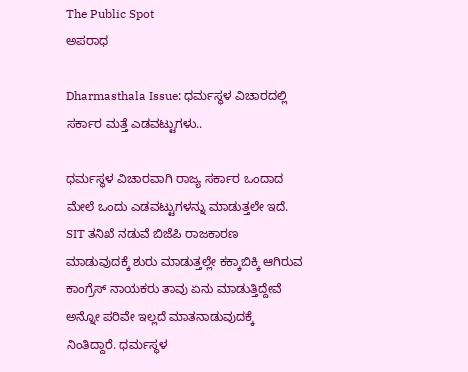The Public Spot
ಅಪರಾಧ

Dharmasthala Issue: ಧರ್ಮಸ್ಥಳ ವಿಚಾರದಲ್ಲಿ ಸರ್ಕಾರ ಮತ್ತೆ ಎಡವಟ್ಟುಗಳು..

ಧರ್ಮಸ್ಥಳ ವಿಚಾರವಾಗಿ ರಾಜ್ಯ ಸರ್ಕಾರ ಒಂದಾದ ಮೇಲೆ ಒಂದು ಎಡವಟ್ಟುಗಳನ್ನು ಮಾಡುತ್ತಲೇ ಇದೆ. SIT ತನಿಖೆ ನಡುವೆ ಬಿಜೆಪಿ ರಾಜಕಾರಣ ಮಾಡುವುದಕ್ಕೆ ಶುರು ಮಾಡುತ್ತಲ್ಲೇ ಕಕ್ಕಾಬಿಕ್ಕಿ ಆಗಿರುವ ಕಾಂಗ್ರೆಸ್‌ ನಾಯಕರು ತಾವು ಏನು ಮಾಡುತ್ತಿದ್ದೇವೆ ಅನ್ನೋ ಪರಿವೇ ಇಲ್ಲದೆ ಮಾತನಾಡುವುದಕ್ಕೆ ನಿಂತಿದ್ದಾರೆ. ಧರ್ಮಸ್ಥಳ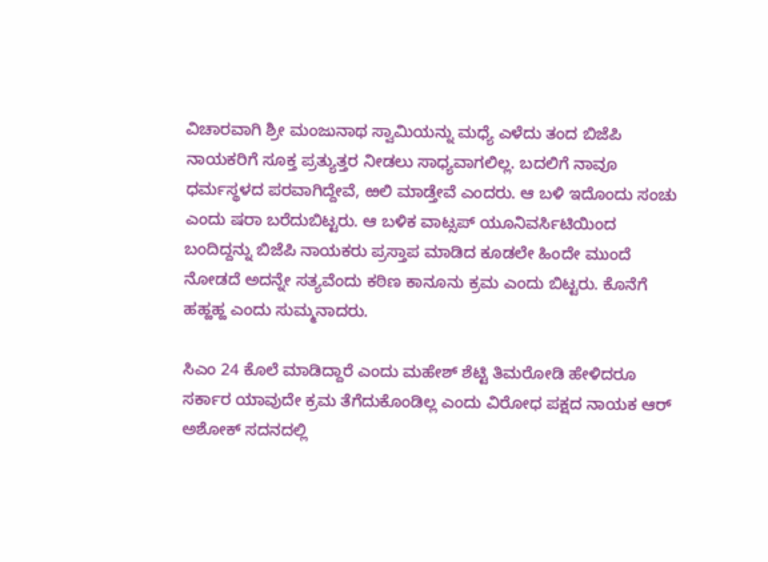ವಿಚಾರವಾಗಿ ಶ್ರೀ ಮಂಜುನಾಥ ಸ್ವಾಮಿಯನ್ನು ಮಧ್ಯೆ ಎಳೆದು ತಂದ ಬಿಜೆಪಿ ನಾಯಕರಿಗೆ ಸೂಕ್ತ ಪ್ರತ್ಯುತ್ತರ ನೀಡಲು ಸಾಧ್ಯವಾಗಲಿಲ್ಲ. ಬದಲಿಗೆ ನಾವೂ ಧರ್ಮಸ್ಥಳದ ಪರವಾಗಿದ್ದೇವೆ, ಱಲಿ ಮಾಡ್ತೇವೆ ಎಂದರು. ಆ ಬಳಿ ಇದೊಂದು ಸಂಚು ಎಂದು ಷರಾ ಬರೆದುಬಿಟ್ಟರು. ಆ ಬಳಿಕ ವಾಟ್ಸಪ್ ಯೂನಿವರ್ಸಿಟಿಯಿಂದ ಬಂದಿದ್ದನ್ನು ಬಿಜೆಪಿ ನಾಯಕರು ಪ್ರಸ್ತಾಪ ಮಾಡಿದ ಕೂಡಲೇ ಹಿಂದೇ ಮುಂದೆ ನೋಡದೆ ಅದನ್ನೇ ಸತ್ಯವೆಂದು ಕಠಿಣ ಕಾನೂನು ಕ್ರಮ ಎಂದು ಬಿಟ್ಟರು. ಕೊನೆಗೆ ಹಹ್ಹಹ್ಹ ಎಂದು ಸುಮ್ಮನಾದರು.

ಸಿಎಂ 24 ಕೊಲೆ ಮಾಡಿದ್ದಾರೆ ಎಂದು ಮಹೇಶ್‌ ಶೆಟ್ಟಿ ತಿಮರೋಡಿ ಹೇಳಿದರೂ ಸರ್ಕಾರ ಯಾವುದೇ ಕ್ರಮ ತೆಗೆದುಕೊಂಡಿಲ್ಲ ಎಂದು ವಿರೋಧ ಪಕ್ಷದ ನಾಯಕ ಆರ್‌ ಅಶೋಕ್‌ ಸದನದಲ್ಲಿ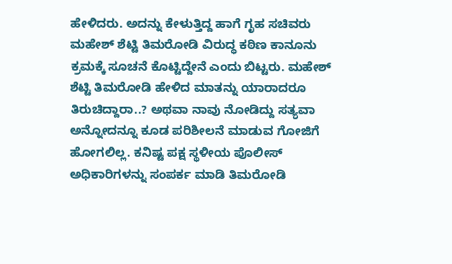ಹೇಳಿದರು. ಅದನ್ನು ಕೇಳುತ್ತಿದ್ದ ಹಾಗೆ ಗೃಹ ಸಚಿವರು ಮಹೇಶ್‌ ಶೆಟ್ಟಿ ತಿಮರೋಡಿ ವಿರುದ್ಧ ಕಠಿಣ ಕಾನೂನು ಕ್ರಮಕ್ಕೆ ಸೂಚನೆ ಕೊಟ್ಟಿದ್ದೇನೆ ಎಂದು ಬಿಟ್ಟರು. ಮಹೇಶ್‌ ಶೆಟ್ಟಿ ತಿಮರೋಡಿ ಹೇಳಿದ ಮಾತನ್ನು ಯಾರಾದರೂ ತಿರುಚಿದ್ದಾರಾ..? ಅಥವಾ ನಾವು ನೋಡಿದ್ದು ಸತ್ಯವಾ ಅನ್ನೋದನ್ನೂ ಕೂಡ ಪರಿಶೀಲನೆ ಮಾಡುವ ಗೋಜಿಗೆ ಹೋಗಲಿಲ್ಲ. ಕನಿಷ್ಟ ಪಕ್ಷ ಸ್ಥಳೀಯ ಪೊಲೀಸ್ ಅಧಿಕಾರಿಗಳನ್ನು ಸಂಪರ್ಕ ಮಾಡಿ ತಿಮರೋಡಿ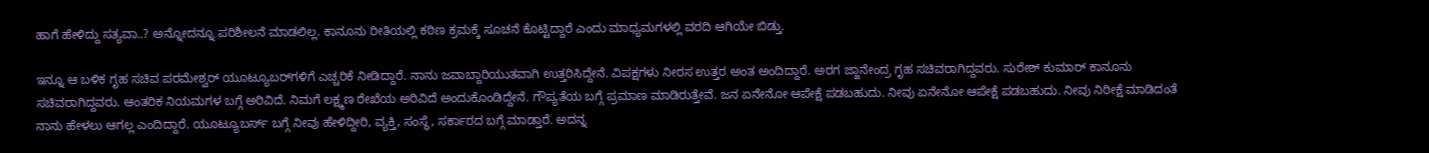ಹಾಗೆ ಹೇಳಿದ್ದು ಸತ್ಯವಾ..? ಅನ್ನೋದನ್ನೂ ಪರಿಶೀಲನೆ ಮಾಡಲಿಲ್ಲ. ಕಾನೂನು ರೀತಿಯಲ್ಲಿ ಕಠಿಣ ಕ್ರಮಕ್ಕೆ ಸೂಚನೆ ಕೊಟ್ಟಿದ್ದಾರೆ ಎಂದು ಮಾಧ್ಯಮಗಳಲ್ಲಿ ವರದಿ ಆಗಿಯೇ ಬಿಡ್ತು.

ಇನ್ನೂ ಆ ಬಳಿಕ ಗೃಹ ಸಚಿವ ಪರಮೇಶ್ವರ್‌ ಯೂಟ್ಯೂಬರ್‌ಗಳಿಗೆ ಎಚ್ಚರಿಕೆ ನೀಡಿದ್ದಾರೆ. ನಾನು ಜವಾಬ್ದಾರಿಯುತವಾಗಿ ಉತ್ತರಿಸಿದ್ದೇನೆ. ವಿಪಕ್ಷಗಳು ನೀರಸ ಉತ್ತರ ಅಂತ ಅಂದಿದ್ದಾರೆ. ಅರಗ ಜ್ಙಾನೇಂದ್ರ ಗೃಹ ಸಚಿವರಾಗಿದ್ದವರು. ಸುರೇಶ್ ಕುಮಾರ್ ಕಾನೂನು ಸಚಿವರಾಗಿದ್ದವರು. ಆಂತರಿಕ ನಿಯಮಗಳ ಬಗ್ಗೆ ಅರಿವಿದೆ. ನಿಮಗೆ ಲಕ್ಷ್ಮಣ ರೇಖೆಯ ಅರಿವಿದೆ ಅಂದುಕೊಂಡಿದ್ದೇನೆ. ಗೌಪ್ಯತೆಯ ಬಗ್ಗೆ ಪ್ರಮಾಣ ಮಾಡಿರುತ್ತೇವೆ. ಜನ ಏನೇನೋ ಆಪೇಕ್ಷೆ ಪಡಬಹುದು. ನೀವು ಏನೇನೋ ಆಪೇಕ್ಷೆ ಪಡಬಹುದು. ನೀವು ನಿರೀಕ್ಷೆ ಮಾಡಿದಂತೆ ನಾನು ಹೇಳಲು ಆಗಲ್ಲ ಎಂದಿದ್ದಾರೆ. ಯೂಟ್ಯೂಬರ್ಸ್ ಬಗ್ಗೆ ನೀವು ಹೇಳಿದ್ದೀರಿ, ವ್ಯಕ್ತಿ, ಸಂಸ್ಥೆ, ಸರ್ಕಾರದ ಬಗ್ಗೆ ಮಾಡ್ತಾರೆ. ಅದನ್ನ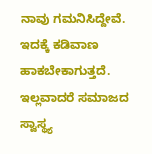ನಾವು ಗಮನಿಸಿದ್ದೇವೆ. ಇದಕ್ಕೆ ಕಡಿವಾಣ ಹಾಕಬೇಕಾಗುತ್ತದೆ. ಇಲ್ಲವಾದರೆ ಸಮಾಜದ ಸ್ವಾಸ್ಥ್ಯ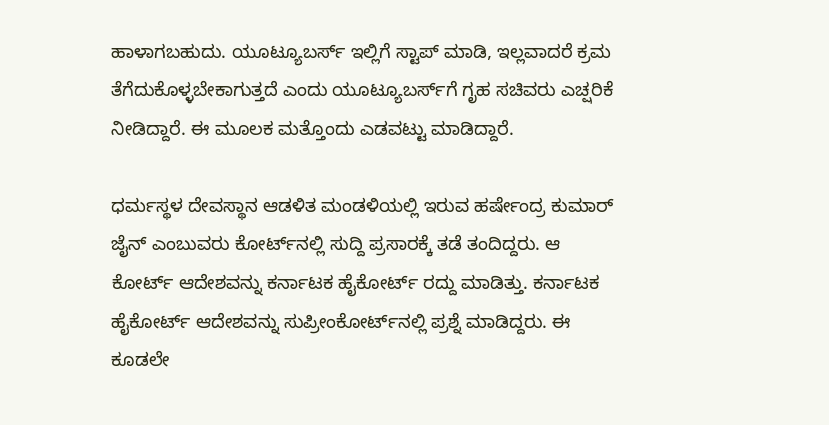ಹಾಳಾಗಬಹುದು. ಯೂಟ್ಯೂಬರ್ಸ್ ಇಲ್ಲಿಗೆ ಸ್ಟಾಪ್ ಮಾಡಿ, ಇಲ್ಲವಾದರೆ ಕ್ರಮ ತೆಗೆದುಕೊಳ್ಳಬೇಕಾಗುತ್ತದೆ ಎಂದು ಯೂಟ್ಯೂಬರ್ಸ್‌ಗೆ ಗೃಹ ಸಚಿವರು ಎಚ್ಷರಿಕೆ ನೀಡಿದ್ದಾರೆ. ಈ ಮೂಲಕ ಮತ್ತೊಂದು ಎಡವಟ್ಟು ಮಾಡಿದ್ದಾರೆ.

ಧರ್ಮಸ್ಥಳ ದೇವಸ್ಥಾನ ಆಡಳಿತ ಮಂಡಳಿಯಲ್ಲಿ ಇರುವ ಹರ್ಷೇಂದ್ರ ಕುಮಾರ್‌ ಜೈನ್‌ ಎಂಬುವರು ಕೋರ್ಟ್‌ನಲ್ಲಿ ಸುದ್ದಿ ಪ್ರಸಾರಕ್ಕೆ ತಡೆ ತಂದಿದ್ದರು. ಆ ಕೋರ್ಟ್‌ ಆದೇಶವನ್ನು ಕರ್ನಾಟಕ ಹೈಕೋರ್ಟ್‌ ರದ್ದು ಮಾಡಿತ್ತು. ಕರ್ನಾಟಕ ಹೈಕೋರ್ಟ್‌ ಆದೇಶವನ್ನು ಸುಪ್ರೀಂಕೋರ್ಟ್‌ನಲ್ಲಿ ಪ್ರಶ್ನೆ ಮಾಡಿದ್ದರು. ಈ ಕೂಡಲೇ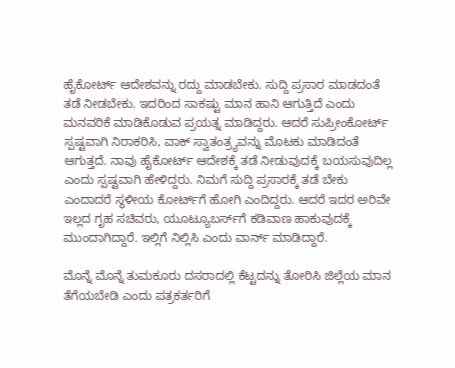ಹೈಕೋರ್ಟ್‌ ಆದೇಶವನ್ನು ರದ್ದು ಮಾಡಬೇಕು. ಸುದ್ದಿ ಪ್ರಸಾರ ಮಾಡದಂತೆ ತಡೆ ನೀಡಬೇಕು. ಇದರಿಂದ ಸಾಕಷ್ಟು ಮಾನ ಹಾನಿ ಆಗುತ್ತಿದೆ ಎಂದು ಮನವರಿಕೆ ಮಾಡಿಕೊಡುವ ಪ್ರಯತ್ನ ಮಾಡಿದ್ದರು. ಆದರೆ ಸುಪ್ರೀಂಕೋರ್ಟ್‌ ಸ್ಪಷ್ಟವಾಗಿ ನಿರಾಕರಿಸಿ, ವಾಕ್ ಸ್ವಾತಂತ್ರ್ಯವನ್ನು ಮೊಟಕು ಮಾಡಿದಂತೆ ಆಗುತ್ತದೆ. ನಾವು ಹೈಕೋರ್ಟ್‌ ಆದೇಶಕ್ಕೆ ತಡೆ ನೀಡುವುದಕ್ಕೆ ಬಯಸುವುದಿಲ್ಲ ಎಂದು ಸ್ಪಷ್ಟವಾಗಿ ಹೇಳಿದ್ದರು. ನಿಮಗೆ ಸುದ್ದಿ ಪ್ರಸಾರಕ್ಕೆ ತಡೆ ಬೇಕು ಎಂದಾದರೆ ಸ್ಥಳೀಯ ಕೋರ್ಟ್‌ಗೆ ಹೋಗಿ ಎಂದಿದ್ದರು. ಆದರೆ ಇದರ ಅರಿವೇ ಇಲ್ಲದ ಗೃಹ ಸಚಿವರು, ಯೂಟ್ಯೂಬರ್ಸ್‌ಗೆ ಕಡಿವಾಣ ಹಾಕುವುದಕ್ಕೆ ಮುಂದಾಗಿದ್ದಾರೆ. ಇಲ್ಲಿಗೆ ನಿಲ್ಲಿಸಿ ಎಂದು ವಾರ್ನ್‌ ಮಾಡಿದ್ದಾರೆ.

ಮೊನ್ನೆ ಮೊನ್ನೆ ತುಮಕೂರು ದಸರಾದಲ್ಲಿ ಕೆಟ್ಟದನ್ನು ತೋರಿಸಿ ಜಿಲ್ಲೆಯ ಮಾನ ತೆಗೆಯಬೇಡಿ ಎಂದು ಪತ್ರಕರ್ತರಿಗೆ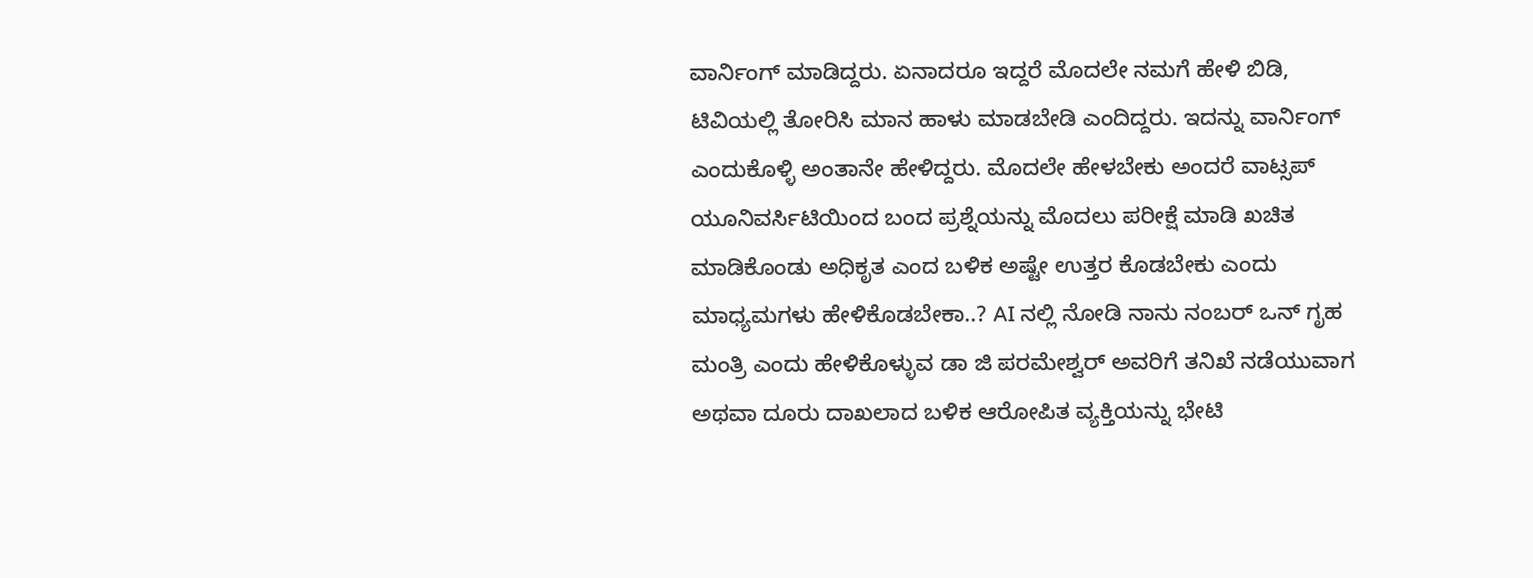ವಾರ್ನಿಂಗ್ ಮಾಡಿದ್ದರು. ಏನಾದರೂ ಇದ್ದರೆ ಮೊದಲೇ ನಮಗೆ ಹೇಳಿ ಬಿಡಿ, ಟಿವಿಯಲ್ಲಿ ತೋರಿಸಿ ಮಾನ ಹಾಳು ಮಾಡಬೇಡಿ ಎಂದಿದ್ದರು. ಇದನ್ನು ವಾರ್ನಿಂಗ್ ಎಂದುಕೊಳ್ಳಿ ಅಂತಾನೇ ಹೇಳಿದ್ದರು. ಮೊದಲೇ ಹೇಳಬೇಕು ಅಂದರೆ ವಾಟ್ಸಪ್‌ ಯೂನಿವರ್ಸಿಟಿಯಿಂದ ಬಂದ ಪ್ರಶ್ನೆಯನ್ನು ಮೊದಲು ಪರೀಕ್ಷೆ ಮಾಡಿ ಖಚಿತ ಮಾಡಿಕೊಂಡು ಅಧಿಕೃತ ಎಂದ ಬಳಿಕ ಅಷ್ಟೇ ಉತ್ತರ ಕೊಡಬೇಕು ಎಂದು ಮಾಧ್ಯಮಗಳು ಹೇಳಿಕೊಡಬೇಕಾ..? AI ನಲ್ಲಿ ನೋಡಿ ನಾನು ನಂಬರ್‌ ಒನ್‌ ಗೃಹ ಮಂತ್ರಿ ಎಂದು ಹೇಳಿಕೊಳ್ಳುವ ಡಾ ಜಿ ಪರಮೇಶ್ವರ್‌ ಅವರಿಗೆ ತನಿಖೆ ನಡೆಯುವಾಗ ಅಥವಾ ದೂರು ದಾಖಲಾದ ಬಳಿಕ ಆರೋಪಿತ ವ್ಯಕ್ತಿಯನ್ನು ಭೇಟಿ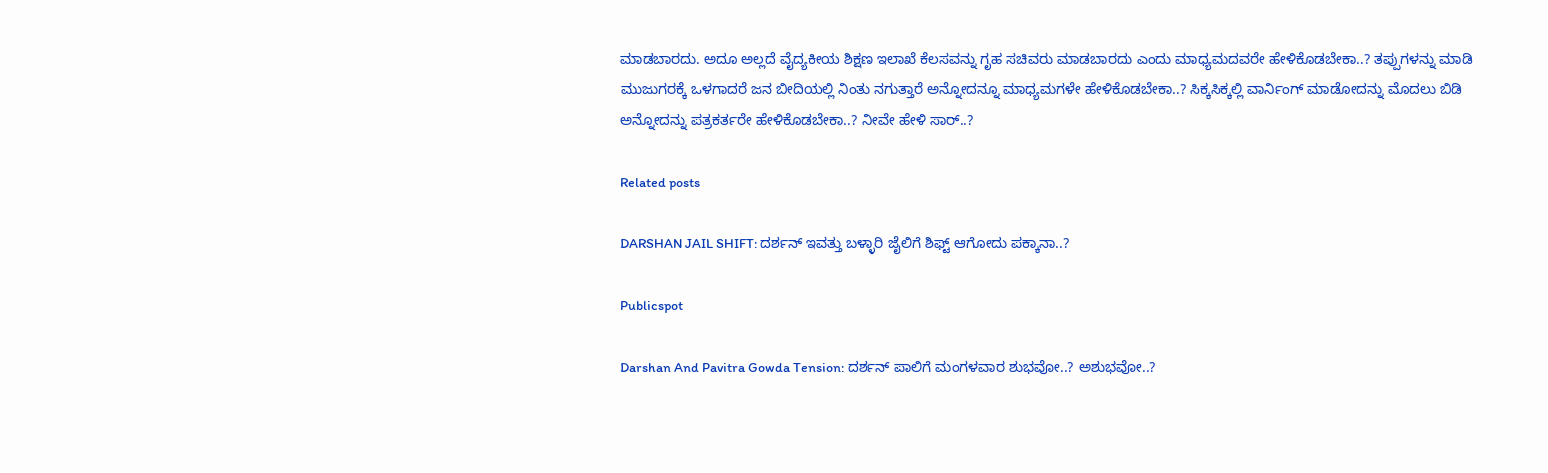ಮಾಡಬಾರದು. ಅದೂ ಅಲ್ಲದೆ ವೈದ್ಯಕೀಯ ಶಿಕ್ಷಣ ಇಲಾಖೆ ಕೆಲಸವನ್ನು ಗೃಹ ಸಚಿವರು ಮಾಡಬಾರದು ಎಂದು ಮಾಧ್ಯಮದವರೇ ಹೇಳಿಕೊಡಬೇಕಾ..? ತಪ್ಪುಗಳನ್ನು ಮಾಡಿ ಮುಜುಗರಕ್ಕೆ ಒಳಗಾದರೆ ಜನ ಬೀದಿಯಲ್ಲಿ ನಿಂತು ನಗುತ್ತಾರೆ ಅನ್ನೋದನ್ನೂ ಮಾಧ್ಯಮಗಳೇ ಹೇಳಿಕೊಡಬೇಕಾ..? ಸಿಕ್ಕಸಿಕ್ಕಲ್ಲಿ ವಾರ್ನಿಂಗ್‌ ಮಾಡೋದನ್ನು ಮೊದಲು ಬಿಡಿ ಅನ್ನೋದನ್ನು ಪತ್ರಕರ್ತರೇ ಹೇಳಿಕೊಡಬೇಕಾ..? ನೀವೇ ಹೇಳಿ ಸಾರ್..?

Related posts

DARSHAN JAIL SHIFT: ದರ್ಶನ್‌ ಇವತ್ತು ಬಳ್ಳಾರಿ ಜೈಲಿಗೆ ಶಿಫ್ಟ್‌ ಆಗೋದು ಪಕ್ಕಾನಾ..?

Publicspot

Darshan And Pavitra Gowda Tension: ದರ್ಶನ್ ಪಾಲಿಗೆ ಮಂಗಳವಾರ ಶುಭವೋ..? ಅಶುಭವೋ..?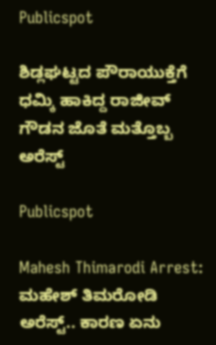Publicspot

ಶಿಡ್ಲಘಟ್ಟದ ಪೌರಾಯುಕ್ತೆಗೆ ಧಮ್ಕಿ ಹಾಕಿದ್ದ ರಾಜೀವ್‌ ಗೌಡನ ಜೊತೆ ಮತ್ತೊಬ್ಬ ಅರೆಸ್ಟ್‌

Publicspot

Mahesh Thimarodi Arrest: ಮಹೇಶ್‌ ತಿಮರೋಡಿ ಅರೆಸ್ಟ್‌.. ಕಾರಣ ಏನು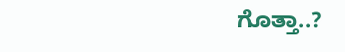ಗೊತ್ತಾ..?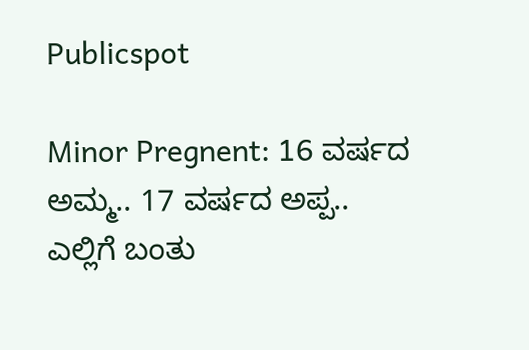Publicspot

Minor Pregnent: 16 ವರ್ಷದ ಅಮ್ಮ.. 17 ವರ್ಷದ ಅಪ್ಪ.. ಎಲ್ಲಿಗೆ ಬಂತು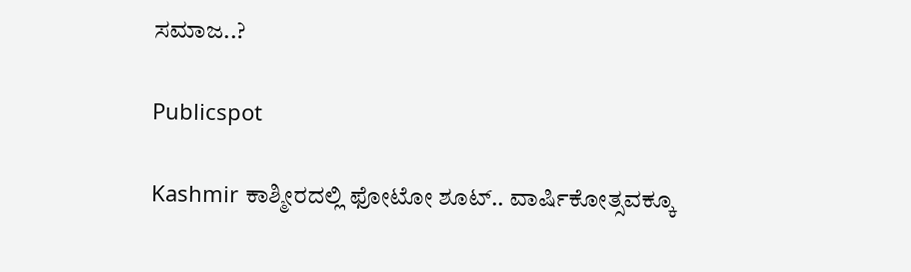ಸಮಾಜ..?

Publicspot

Kashmir ಕಾಶ್ಮೀರದಲ್ಲಿ ಫೋಟೋ ಶೂಟ್.. ವಾರ್ಷಿಕೋತ್ಸವಕ್ಕೂ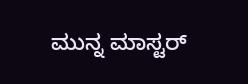ಮುನ್ನ ಮಾಸ್ಟರ್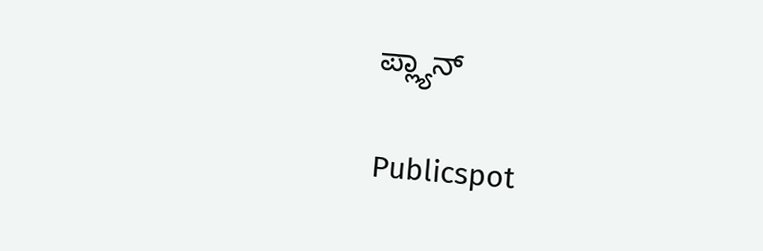ಪ್ಲ್ಯಾನ್

Publicspot